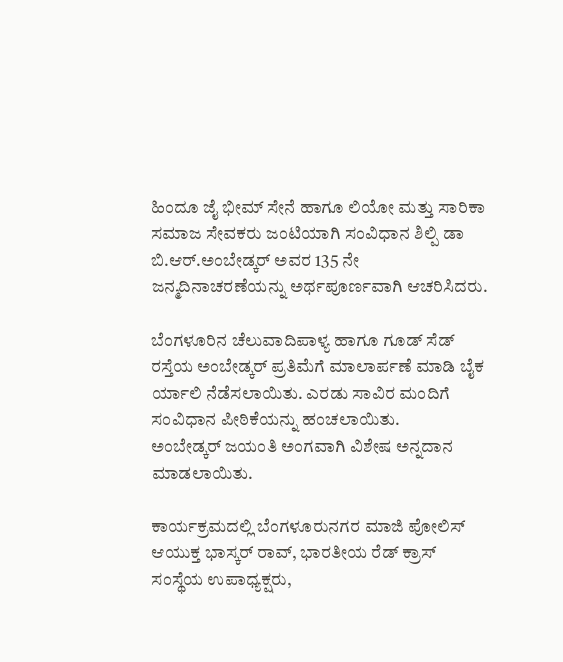ಹಿಂದೂ ಜೈ ಭೀಮ್ ಸೇನೆ ಹಾಗೂ ಲಿಯೋ ಮತ್ತು ಸಾರಿಕಾ ಸಮಾಜ ಸೇವಕರು ಜಂಟಿಯಾಗಿ ಸಂವಿಧಾನ ಶಿಲ್ಪಿ ಡಾ ಬಿ.ಆರ್.ಅಂಬೇಡ್ಕರ್ ಅವರ 135 ನೇ ಜನ್ಮದಿನಾಚರಣೆಯನ್ನು ಅರ್ಥಪೂರ್ಣವಾಗಿ ಆಚರಿಸಿದರು.

ಬೆಂಗಳೂರಿನ ಚೆಲುವಾದಿಪಾಳ್ಯ ಹಾಗೂ ಗೂಡ್ ಸೆಡ್ ರಸ್ತೆಯ ಅಂಬೇಡ್ಕರ್ ಪ್ರತಿಮೆಗೆ ಮಾಲಾರ್ಪಣೆ ಮಾಡಿ ಬೈಕ ರ್ಯಾಲಿ ನೆಡೆಸಲಾಯಿತು. ಎರಡು ಸಾವಿರ ಮಂದಿಗೆ ಸಂವಿಧಾನ ಪೀಠಿಕೆಯನ್ನು ಹಂಚಲಾಯಿತು.
ಅಂಬೇಡ್ಕರ್ ಜಯಂತಿ ‌ಅಂಗವಾಗಿ ವಿಶೇಷ ಅನ್ನದಾನ ಮಾಡಲಾಯಿತು.

ಕಾರ್ಯಕ್ರಮದಲ್ಲಿ ಬೆಂಗಳೂರು‌ನಗರ ಮಾಜಿ ಪೋಲಿಸ್ ಆಯುಕ್ತ ಭಾಸ್ಕರ್ ರಾವ್, ಭಾರತೀಯ ರೆಡ್ ಕ್ರಾಸ್ ಸಂಸ್ಥೆಯ ಉಪಾಧ್ಯಕ್ಷರು,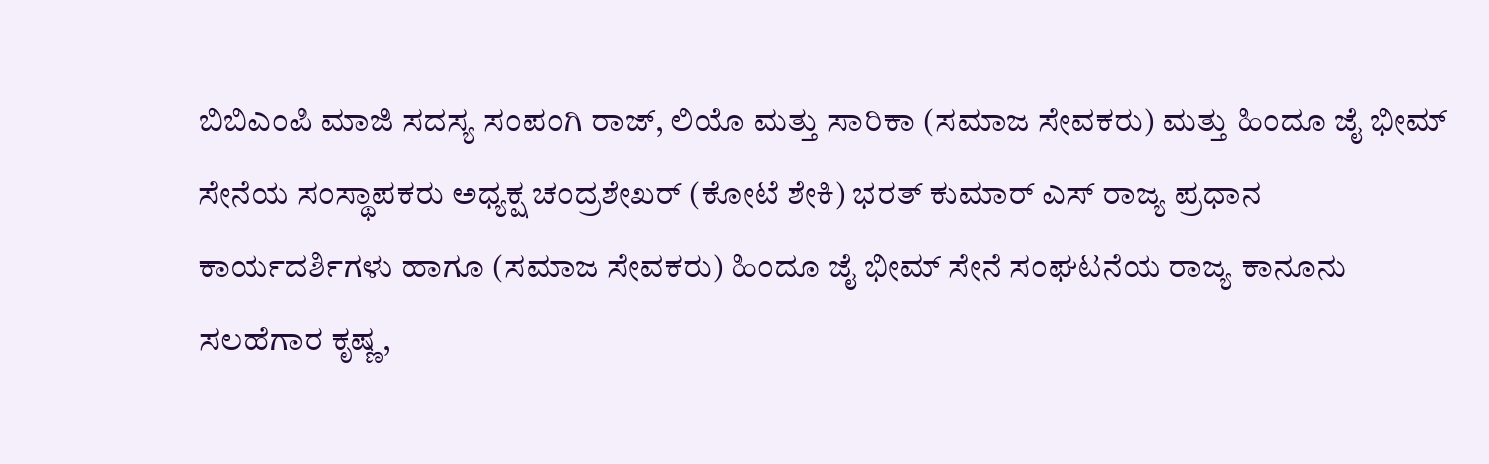ಬಿಬಿಎಂಪಿ ಮಾಜಿ ಸದಸ್ಯ ಸಂಪಂಗಿ ರಾಜ್, ಲಿಯೊ ಮತ್ತು ಸಾರಿಕಾ (ಸಮಾಜ ಸೇವಕರು) ಮತ್ತು ಹಿಂದೂ ಜೈ ಭೀಮ್ ಸೇನೆಯ ಸಂಸ್ಥಾಪಕರು ಅಧ್ಯಕ್ಷ ಚಂದ್ರಶೇಖರ್ (ಕೋಟೆ ಶೇಕಿ) ಭರತ್ ಕುಮಾರ್ ಎಸ್ ರಾಜ್ಯ ಪ್ರಧಾನ ಕಾರ್ಯದರ್ಶಿಗಳು ಹಾಗೂ (ಸಮಾಜ ಸೇವಕರು) ಹಿಂದೂ ಜೈ ಭೀಮ್ ಸೇನೆ ಸಂಘಟನೆಯ ರಾಜ್ಯ ಕಾನೂನು ಸಲಹೆಗಾರ ಕೃಷ್ಣ,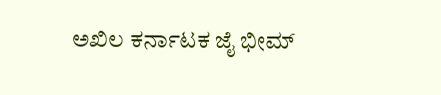ಅಖಿಲ ಕರ್ನಾಟಕ ಜೈ ಭೀಮ್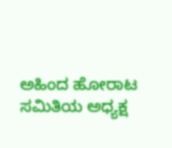ಅಹಿಂದ ಹೋರಾಟ ಸಮಿತಿಯ ಅಧ್ಯಕ್ಷ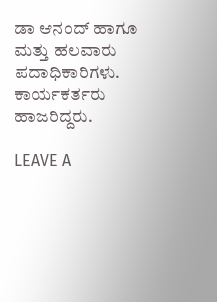ಡಾ ಆನಂದ್ ಹಾಗೂ ಮತ್ತು ಹಲವಾರು ಪದಾಧಿಕಾರಿಗಳು. ಕಾರ್ಯಕರ್ತರು ಹಾಜರಿದ್ದರು.

LEAVE A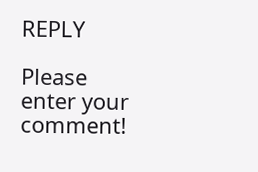REPLY

Please enter your comment!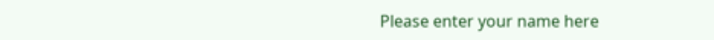Please enter your name here